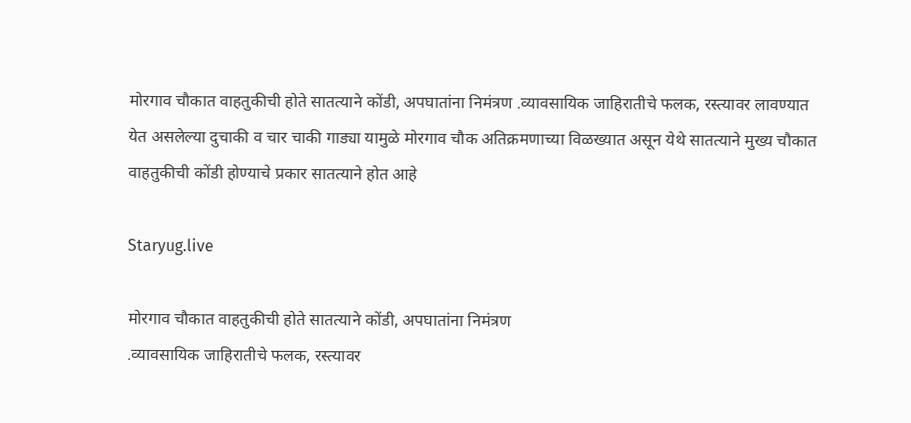मोरगाव चौकात वाहतुकीची होते सातत्याने कोंडी, अपघातांना निमंत्रण .व्यावसायिक जाहिरातीचे फलक, रस्त्यावर लावण्यात येत असलेल्या दुचाकी व चार चाकी गाड्या यामुळे मोरगाव चौक अतिक्रमणाच्या विळख्यात असून येथे सातत्याने मुख्य चौकात वाहतुकीची कोंडी होण्याचे प्रकार सातत्याने होत आहे

Staryug.live

मोरगाव चौकात वाहतुकीची होते सातत्याने कोंडी, अपघातांना निमंत्रण
.व्यावसायिक जाहिरातीचे फलक, रस्त्यावर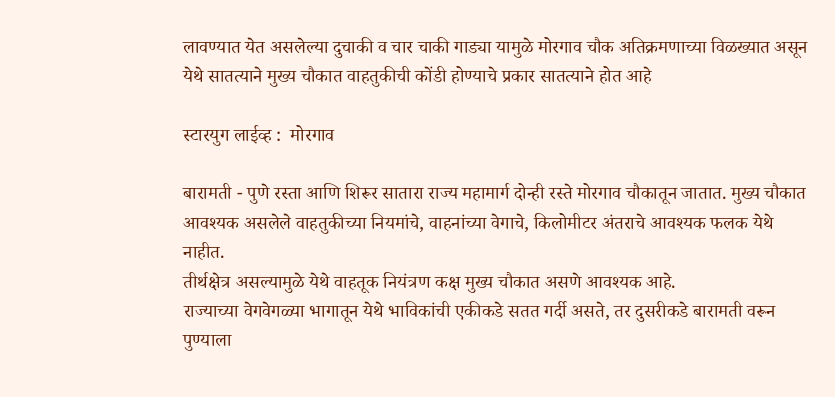लावण्यात येत असलेल्या दुचाकी व चार चाकी गाड्या यामुळे मोरगाव चौक अतिक्रमणाच्या विळख्यात असून येथे सातत्याने मुख्य चौकात वाहतुकीची कोंडी होण्याचे प्रकार सातत्याने होत आहे

स्टारयुग लाईव्ह :  मोरगाव

बारामती - पुणे रस्ता आणि शिरूर सातारा राज्य महामार्ग दोन्ही रस्ते मोरगाव चौकातून जातात. मुख्य चौकात आवश्यक असलेले वाहतुकीच्या नियमांचे, वाहनांच्या वेगाचे, किलोमीटर अंतराचे आवश्यक फलक येथे नाहीत.
तीर्थक्षेत्र असल्यामुळे येथे वाहतूक नियंत्रण कक्ष मुख्य चौकात असणे आवश्यक आहे.
राज्याच्या वेगवेगळ्या भागातून येथे भाविकांची एकीकडे सतत गर्दी असते, तर दुसरीकडे बारामती वरून पुण्याला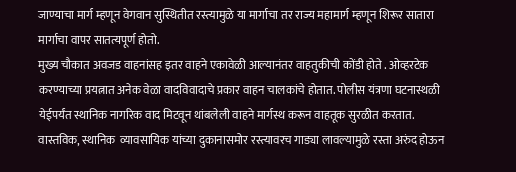जाण्याचा मार्ग म्हणून वेगवान सुस्थितीत रस्त्यामुळे या मार्गाचा तर राज्य महामार्ग म्हणून शिरूर सातारा मार्गाचा वापर सातत्यपूर्ण होतो.
मुख्य चौकात अवजड वाहनांसह इतर वाहने एकावेळी आल्यानंतर वाहतुकीची कोंडी होते . ओव्हरटेक करण्याच्या प्रयत्नात अनेक वेळा वादविवादाचे प्रकार वाहन चालकांचे होतात. पोलीस यंत्रणा घटनास्थळी येईपर्यंत स्थानिक नागरिक वाद मिटवून थांबलेली वाहने मार्गस्थ करून वाहतूक सुरळीत करतात. वास्तविक, स्थानिक  व्यावसायिक यांच्या दुकानासमोर रस्त्यावरच गाड्या लावल्यामुळे रस्ता अरुंद होऊन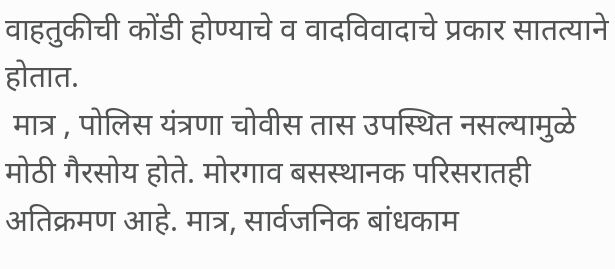वाहतुकीची कोंडी होण्याचे व वादविवादाचे प्रकार सातत्याने होतात.
 मात्र , पोलिस यंत्रणा चोवीस तास उपस्थित नसल्यामुळे मोठी गैरसोय होते. मोरगाव बसस्थानक परिसरातही अतिक्रमण आहे. मात्र, सार्वजनिक बांधकाम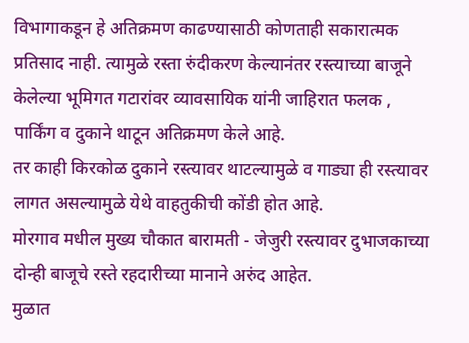विभागाकडून हे अतिक्रमण काढण्यासाठी कोणताही सकारात्मक प्रतिसाद नाही. त्यामुळे रस्ता रुंदीकरण केल्यानंतर रस्त्याच्या बाजूने केलेल्या भूमिगत गटारांवर व्यावसायिक यांनी जाहिरात फलक , पार्किंग व दुकाने थाटून अतिक्रमण केले आहे.
तर काही किरकोळ दुकाने रस्त्यावर थाटल्यामुळे व गाड्या ही रस्त्यावर लागत असल्यामुळे येथे वाहतुकीची कोंडी होत आहे.
मोरगाव मधील मुख्य चौकात बारामती - जेजुरी रस्त्यावर दुभाजकाच्या दोन्ही बाजूचे रस्ते रहदारीच्या मानाने अरुंद आहेत.
मुळात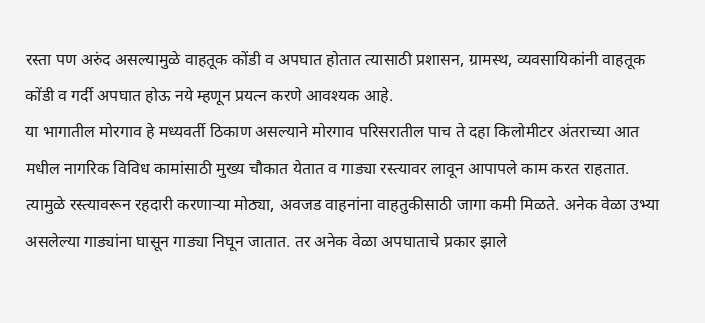रस्ता पण अरुंद असल्यामुळे वाहतूक कोंडी व अपघात होतात त्यासाठी प्रशासन, ग्रामस्थ, व्यवसायिकांनी वाहतूक कोंडी व गर्दी अपघात होऊ नये म्हणून प्रयत्न करणे आवश्यक आहे.
या भागातील मोरगाव हे मध्यवर्ती ठिकाण असल्याने मोरगाव परिसरातील पाच ते दहा किलोमीटर अंतराच्या आत मधील नागरिक विविध कामांसाठी मुख्य चौकात येतात व गाड्या रस्त्यावर लावून आपापले काम करत राहतात. त्यामुळे रस्त्यावरून रहदारी करणाऱ्या मोठ्या, अवजड वाहनांना वाहतुकीसाठी जागा कमी मिळते. अनेक वेळा उभ्या असलेल्या गाड्यांना घासून गाड्या निघून जातात. तर अनेक वेळा अपघाताचे प्रकार झाले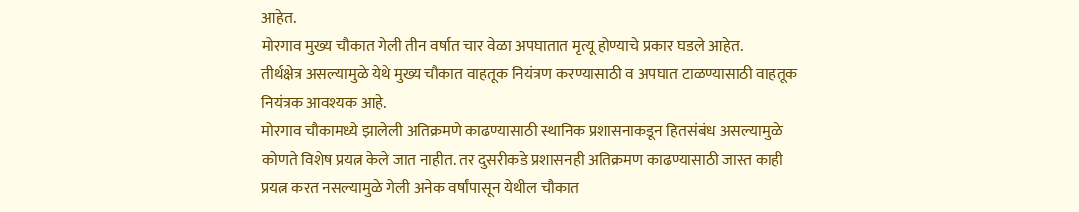आहेत.
मोरगाव मुख्य चौकात गेली तीन वर्षात चार वेळा अपघातात मृत्यू होण्याचे प्रकार घडले आहेत.
तीर्थक्षेत्र असल्यामुळे येथे मुख्य चौकात वाहतूक नियंत्रण करण्यासाठी व अपघात टाळण्यासाठी वाहतूक नियंत्रक आवश्यक आहे.
मोरगाव चौकामध्ये झालेली अतिक्रमणे काढण्यासाठी स्थानिक प्रशासनाकडून हितसंबंध असल्यामुळे कोणते विशेष प्रयत्न केले जात नाहीत. तर दुसरीकडे प्रशासनही अतिक्रमण काढण्यासाठी जास्त काही प्रयत्न करत नसल्यामुळे गेली अनेक वर्षांपासून येथील चौकात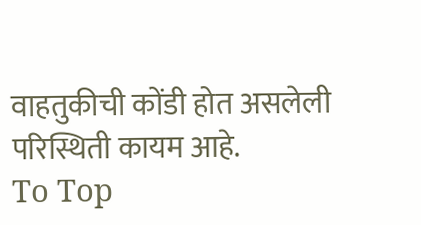वाहतुकीची कोंडी होत असलेली परिस्थिती कायम आहे.
To Top